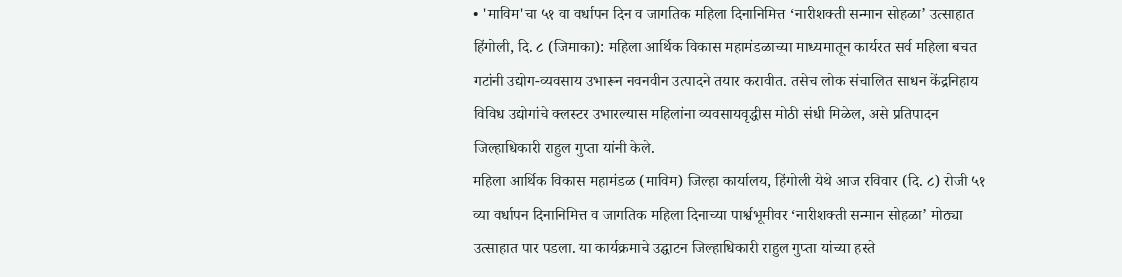• 'माविम'चा ५१ वा वर्धापन दिन व जागतिक महिला दिनानिमित्त ‘नारीशक्ती सन्मान सोहळा’ उत्साहात
हिंगोली, दि. ८ (जिमाका): महिला आर्थिक विकास महामंडळाच्या माध्यमातून कार्यरत सर्व महिला बचत गटांनी उद्योग-व्यवसाय उभारून नवनवीन उत्पादने तयार करावीत. तसेच लोक संचालित साधन केंद्रनिहाय विविध उद्योगांचे क्लस्टर उभारल्यास महिलांना व्यवसायवृद्धीस मोठी संधी मिळेल, असे प्रतिपादन जिल्हाधिकारी राहुल गुप्ता यांनी केले.
महिला आर्थिक विकास महामंडळ (माविम) जिल्हा कार्यालय, हिंगोली येथे आज रविवार (दि. ८) रोजी ५१ व्या वर्धापन दिनानिमित्त व जागतिक महिला दिनाच्या पार्श्वभूमीवर ‘नारीशक्ती सन्मान सोहळा’ मोठ्या उत्साहात पार पडला. या कार्यक्रमाचे उद्घाटन जिल्हाधिकारी राहुल गुप्ता यांच्या हस्ते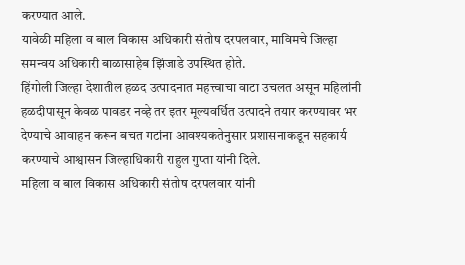करण्यात आले.
यावेळी महिला व बाल विकास अधिकारी संतोष दरपलवार, माविमचे जिल्हा समन्वय अधिकारी बाळासाहेब झिंजाडे उपस्थित होते.
हिंगोली जिल्हा देशातील हळद उत्पादनात महत्त्वाचा वाटा उचलत असून महिलांनी हळदीपासून केवळ पावडर नव्हे तर इतर मूल्यवर्धित उत्पादने तयार करण्यावर भर देण्याचे आवाहन करून बचत गटांना आवश्यकतेनुसार प्रशासनाकडून सहकार्य करण्याचे आश्वासन जिल्हाधिकारी राहुल गुप्ता यांनी दिले.
महिला व बाल विकास अधिकारी संतोष दरपलवार यांनी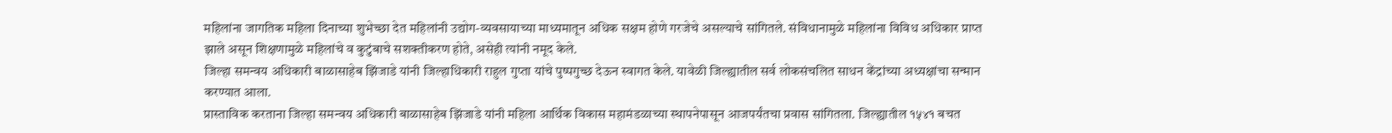महिलांना जागतिक महिला दिनाच्या शुभेच्छा देत महिलांनी उद्योग-व्यवसायाच्या माध्यमातून अधिक सक्षम होणे गरजेचे असल्याचे सांगितले. संविधानामुळे महिलांना विविध अधिकार प्राप्त झाले असून शिक्षणामुळे महिलांचे व कुटुंबाचे सशक्तीकरण होते, असेही त्यांनी नमूद केले.
जिल्हा समन्वय अधिकारी बाळासाहेब झिंजाडे यांनी जिल्हाधिकारी राहुल गुप्ता यांचे पुष्पगुच्छ देऊन स्वागत केले. यावेळी जिल्ह्यातील सर्व लोकसंचलित साधन केंद्रांच्या अध्यक्षांचा सन्मान करण्यात आला.
प्रास्ताविक करताना जिल्हा समन्वय अधिकारी बाळासाहेब झिंजाडे यांनी महिला आर्थिक विकास महामंडळाच्या स्थापनेपासून आजपर्यंतचा प्रवास सांगितला. जिल्ह्यातील १५४१ बचत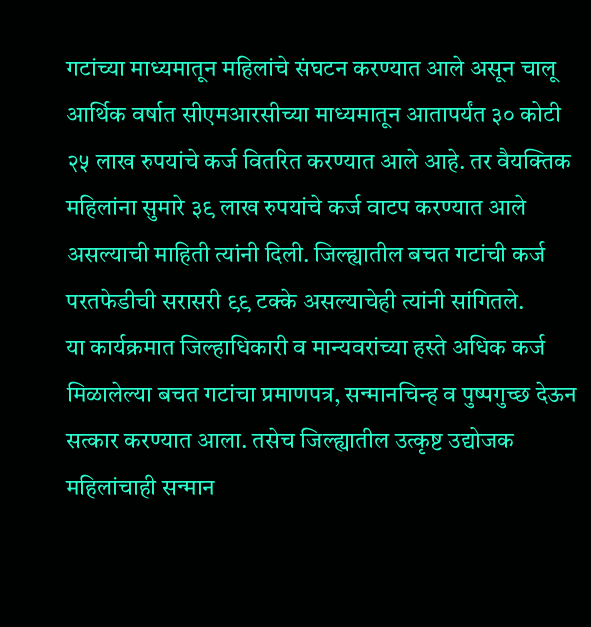गटांच्या माध्यमातून महिलांचे संघटन करण्यात आले असून चालू आर्थिक वर्षात सीएमआरसीच्या माध्यमातून आतापर्यंत ३० कोटी २५ लाख रुपयांचे कर्ज वितरित करण्यात आले आहे. तर वैयक्तिक महिलांना सुमारे ३९ लाख रुपयांचे कर्ज वाटप करण्यात आले असल्याची माहिती त्यांनी दिली. जिल्ह्यातील बचत गटांची कर्ज परतफेडीची सरासरी ९९ टक्के असल्याचेही त्यांनी सांगितले.
या कार्यक्रमात जिल्हाधिकारी व मान्यवरांच्या हस्ते अधिक कर्ज मिळालेल्या बचत गटांचा प्रमाणपत्र, सन्मानचिन्ह व पुष्पगुच्छ देऊन सत्कार करण्यात आला. तसेच जिल्ह्यातील उत्कृष्ट उद्योजक महिलांचाही सन्मान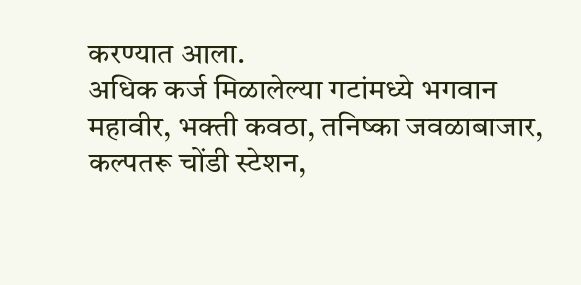करण्यात आला.
अधिक कर्ज मिळालेल्या गटांमध्ये भगवान महावीर, भक्ती कवठा, तनिष्का जवळाबाजार, कल्पतरू चोंडी स्टेशन,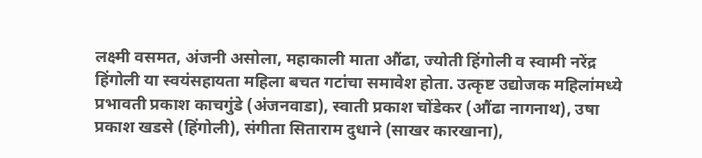लक्ष्मी वसमत, अंजनी असोला, महाकाली माता औंढा, ज्योती हिंगोली व स्वामी नरेंद्र हिंगोली या स्वयंसहायता महिला बचत गटांचा समावेश होता. उत्कृष्ट उद्योजक महिलांमध्ये प्रभावती प्रकाश काचगुंडे (अंजनवाडा), स्वाती प्रकाश चोंडेकर (औंढा नागनाथ), उषा प्रकाश खडसे (हिंगोली), संगीता सिताराम दुधाने (साखर कारखाना),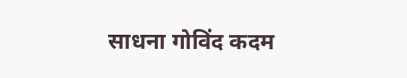साधना गोविंद कदम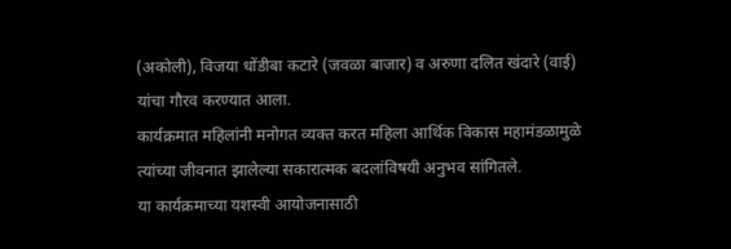(अकोली), विजया धोंडीबा कटारे (जवळा बाजार) व अरुणा दलित खंदारे (वाई) यांचा गौरव करण्यात आला.
कार्यक्रमात महिलांनी मनोगत व्यक्त करत महिला आर्थिक विकास महामंडळामुळे त्यांच्या जीवनात झालेल्या सकारात्मक बदलांविषयी अनुभव सांगितले.
या कार्यक्रमाच्या यशस्वी आयोजनासाठी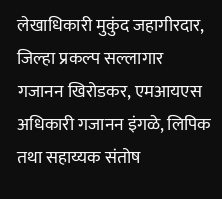लेखाधिकारी मुकुंद जहागीरदार, जिल्हा प्रकल्प सल्लागार गजानन खिरोडकर, एमआयएस अधिकारी गजानन इंगळे, लिपिक तथा सहाय्यक संतोष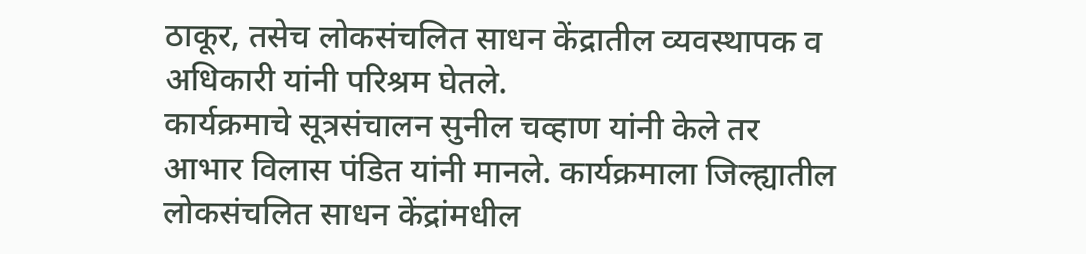ठाकूर, तसेच लोकसंचलित साधन केंद्रातील व्यवस्थापक व अधिकारी यांनी परिश्रम घेतले.
कार्यक्रमाचे सूत्रसंचालन सुनील चव्हाण यांनी केले तर आभार विलास पंडित यांनी मानले. कार्यक्रमाला जिल्ह्यातील लोकसंचलित साधन केंद्रांमधील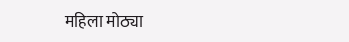महिला मोठ्या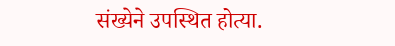संख्येने उपस्थित होत्या.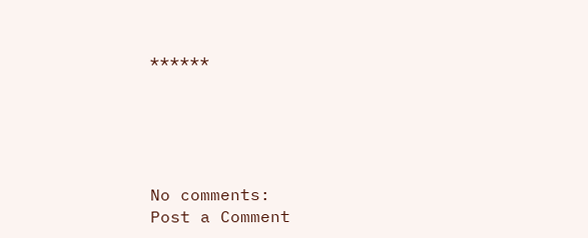******





No comments:
Post a Comment